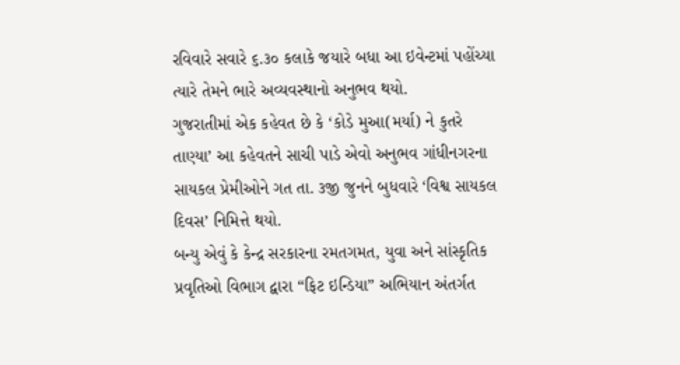રવિવારે સવારે ૬.૩૦ કલાકે જયારે બધા આ ઇવેન્ટમાં પહોંચ્યા ત્યારે તેમને ભારે અવ્યવસ્થાનો અનુભવ થયો.
ગુજરાતીમાં એક કહેવત છે કે ‘કોડે મુઆ(મર્યા) ને કુતરે તાણ્યા’ આ કહેવતને સાચી પાડે એવો અનુભવ ગાંધીનગરના સાયકલ પ્રેમીઓને ગત તા. ૩જી જુનને બુધવારે ‘વિશ્વ સાયકલ દિવસ’ નિમિત્તે થયો.
બન્યુ એવું કે કેન્દ્ર સરકારના રમતગમત, યુવા અને સાંસ્કૃતિક પ્રવૃતિઓ વિભાગ દ્વારા “ફિટ ઇન્ડિયા” અભિયાન અંતર્ગત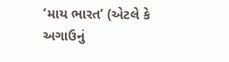‘માય ભારત’ (એટલે કે અગાઉનું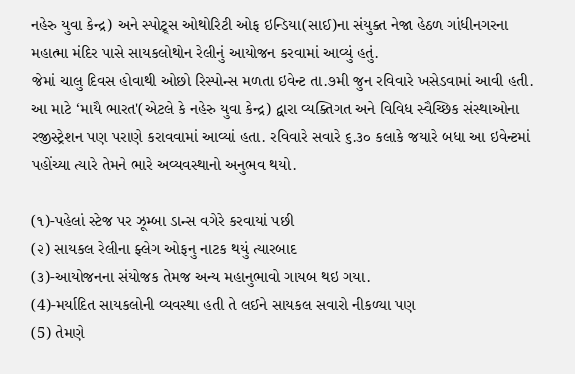નહેરુ યુવા કેન્દ્ર) અને સ્પોટ્ર્સ ઓથોરિટી ઓફ ઇન્ડિયા(સાઈ)ના સંયુક્ત નેજા હેઠળ ગાંધીનગરના મહાત્મા મંદિર પાસે સાયકલોથોન રેલીનું આયોજન કરવામાં આવ્યું હતું.
જેમાં ચાલુ દિવસ હોવાથી ઓછો રિસ્પોન્સ મળતા ઇવેન્ટ તા.૭મી જુન રવિવારે ખસેડવામાં આવી હતી. આ માટે ‘માયૈ ભારત'(એટલે કે નહેરુ યુવા કેન્દ્ર) દ્વારા વ્યક્તિગત અને વિવિધ સ્વૈચ્છિક સંસ્થાઓના રજીસ્ટ્રેશન પણ પરાણે કરાવવામાં આવ્યાં હતા. રવિવારે સવારે ૬.૩૦ કલાકે જયારે બધા આ ઇવેન્ટમાં પહોંચ્યા ત્યારે તેમને ભારે અવ્યવસ્થાનો અનુભવ થયો.

(૧)-પહેલાં સ્ટેજ પર ઝૂમ્બા ડાન્સ વગેરે કરવાયાં પછી
(૨) સાયકલ રેલીના ફ્લેગ ઓફનુ નાટક થયું ત્યારબાદ
(૩)-આયોજનના સંયોજક તેમજ અન્ય મહાનુભાવો ગાયબ થઇ ગયા.
(4)-મર્યાદિત સાયકલોની વ્યવસ્થા હતી તે લઈને સાયકલ સવારો નીકળ્યા પણ
(5) તેમણે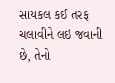સાયકલ કઈ તરફ ચલાવીને લઇ જવાની છે, તેનો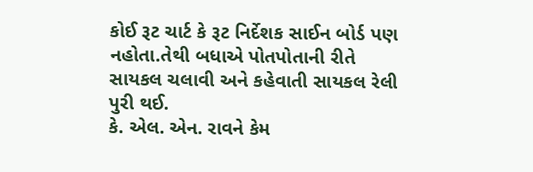કોઈ રૂટ ચાર્ટ કે રૂટ નિર્દેશક સાઈન બોર્ડ પણ નહોતા.તેથી બધાએ પોતપોતાની રીતે સાયકલ ચલાવી અને કહેવાતી સાયકલ રેલી પુરી થઈ.
કે. એલ. એન. રાવને કેમ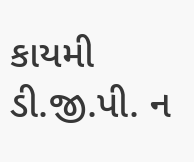કાયમી ડી.જી.પી. ન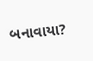બનાવાયા?